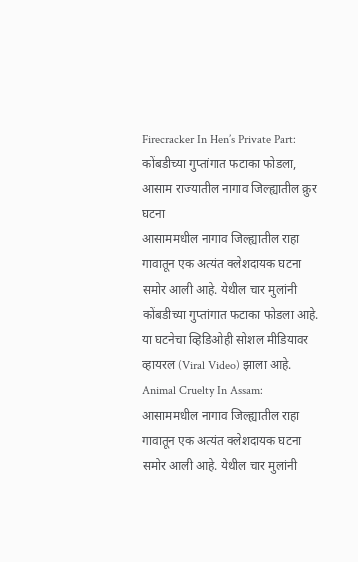Firecracker In Hen’s Private Part: कोंबडीच्या गुप्तांगात फटाका फोडला, आसाम राज्यातील नागाव जिल्ह्यातील क्रुर घटना
आसाममधील नागाव जिल्ह्यातील राहा गावातून एक अत्यंत क्लेशदायक घटना समोर आली आहे. येथील चार मुलांनी कोंबडीच्या गुप्तांगात फटाका फोडला आहे. या घटनेचा व्हिडिओही सोशल मीडियावर व्हायरल (Viral Video) झाला आहे.
Animal Cruelty In Assam: आसाममधील नागाव जिल्ह्यातील राहा गावातून एक अत्यंत क्लेशदायक घटना समोर आली आहे. येथील चार मुलांनी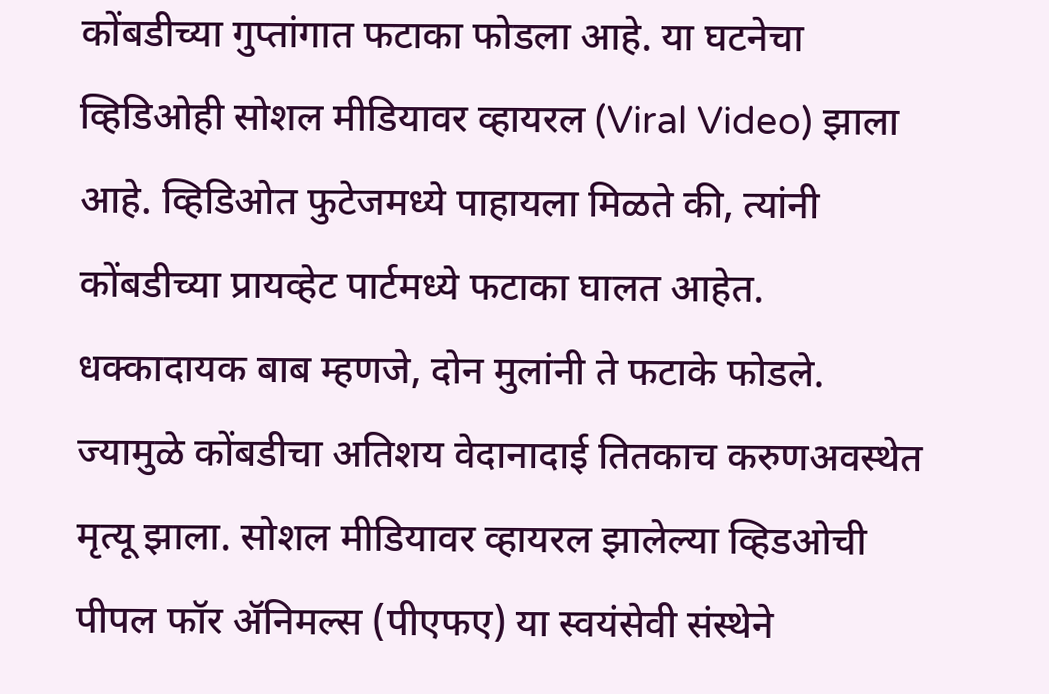कोंबडीच्या गुप्तांगात फटाका फोडला आहे. या घटनेचा व्हिडिओही सोशल मीडियावर व्हायरल (Viral Video) झाला आहे. व्हिडिओत फुटेजमध्ये पाहायला मिळते की, त्यांनी कोंबडीच्या प्रायव्हेट पार्टमध्ये फटाका घालत आहेत. धक्कादायक बाब म्हणजे, दोन मुलांनी ते फटाके फोडले. ज्यामुळे कोंबडीचा अतिशय वेदानादाई तितकाच करुणअवस्थेत मृत्यू झाला. सोशल मीडियावर व्हायरल झालेल्या व्हिडओची पीपल फॉर ॲनिमल्स (पीएफए) या स्वयंसेवी संस्थेने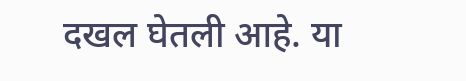दखल घेतली आहे. या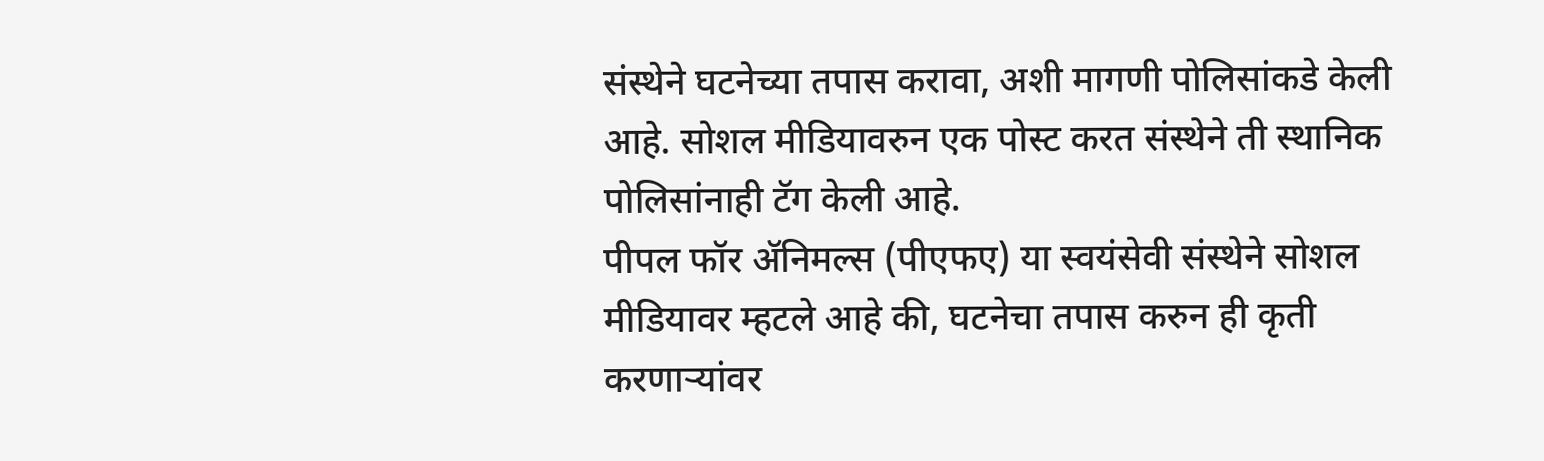संस्थेने घटनेच्या तपास करावा, अशी मागणी पोलिसांकडे केली आहे. सोशल मीडियावरुन एक पोस्ट करत संस्थेने ती स्थानिक पोलिसांनाही टॅग केली आहे.
पीपल फॉर ॲनिमल्स (पीएफए) या स्वयंसेवी संस्थेने सोशल मीडियावर म्हटले आहे की, घटनेचा तपास करुन ही कृती करणाऱ्यांवर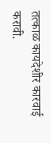तत्काळ कायदेशीर कारवाई करावी.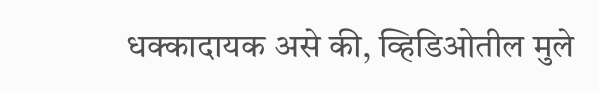धक्कादायक असे की, व्हिडिओतील मुले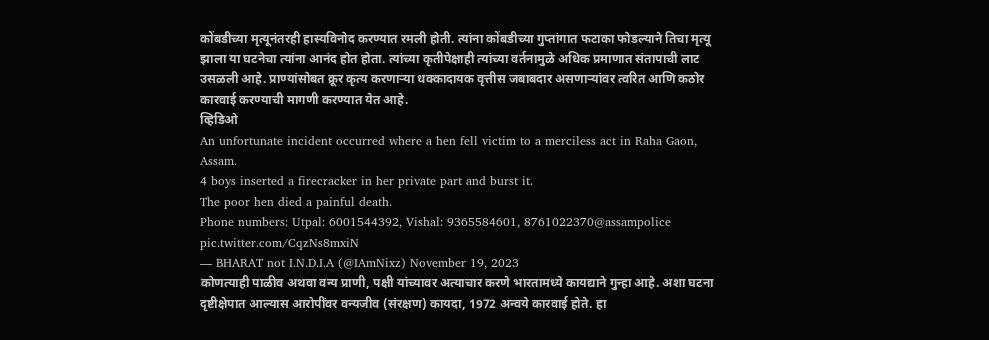कोंबडीच्या मृत्यूनंतरही हास्यविनोद करण्यात रमली होती. त्यांना कोंबडीच्या गुप्तांगात फटाका फोडल्याने तिचा मृत्यू झाला या घटनेचा त्यांना आनंद होत होता. त्यांच्या कृतीपेक्षाही त्यांच्या वर्तनामुळे अधिक प्रमाणात संतापाची लाट उसळली आहे. प्राण्यांसोबत क्रूर कृत्य करणाऱ्या धक्कादायक वृत्तीस जबाबदार असणाऱ्यांवर त्वरित आणि कठोर कारवाई करण्याची मागणी करण्यात येत आहे.
व्हिडिओ
An unfortunate incident occurred where a hen fell victim to a merciless act in Raha Gaon, Assam.
4 boys inserted a firecracker in her private part and burst it.
The poor hen died a painful death.
Phone numbers: Utpal: 6001544392, Vishal: 9365584601, 8761022370@assampolice pic.twitter.com/CqzNs8mxiN
— BHARAT not I.N.D.I.A (@IAmNixz) November 19, 2023
कोणत्याही पाळीव अथवा वन्य प्राणी, पक्षी यांच्यावर अत्याचार करणे भारतामध्ये कायद्याने गुन्हा आहे. अशा घटना दृष्टीक्षेपात आल्यास आरोपींवर वन्यजीव (संरक्षण) कायदा, 1972 अन्वये कारवाई होते. हा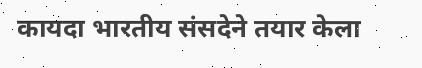कायदा भारतीय संसदेने तयार केला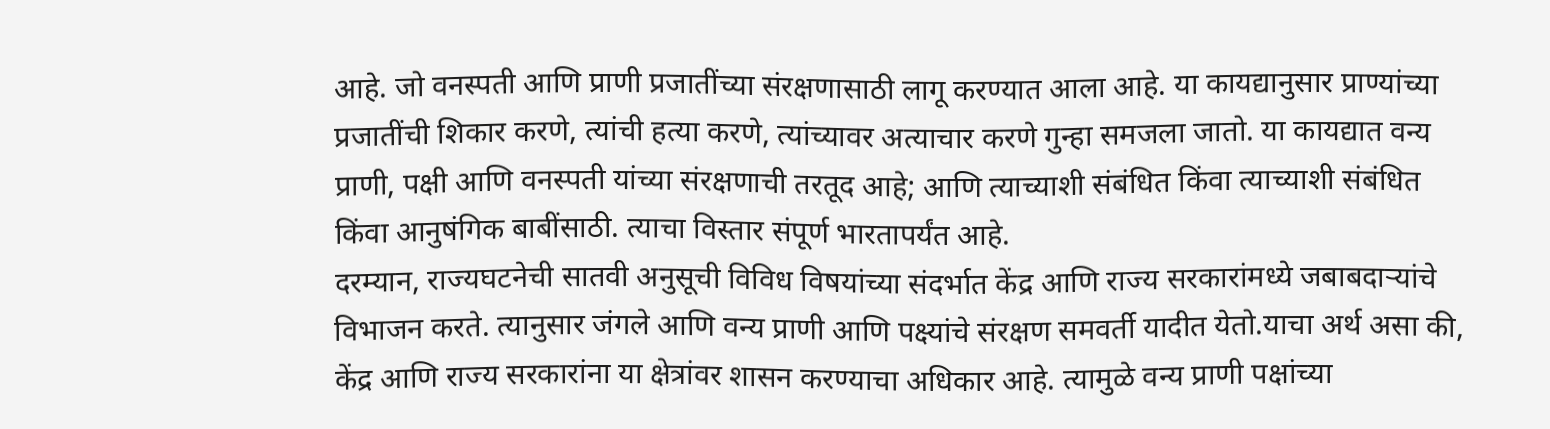आहे. जो वनस्पती आणि प्राणी प्रजातींच्या संरक्षणासाठी लागू करण्यात आला आहे. या कायद्यानुसार प्राण्यांच्या प्रजातींची शिकार करणे, त्यांची हत्या करणे, त्यांच्यावर अत्याचार करणे गुन्हा समजला जातो. या कायद्यात वन्य प्राणी, पक्षी आणि वनस्पती यांच्या संरक्षणाची तरतूद आहे; आणि त्याच्याशी संबंधित किंवा त्याच्याशी संबंधित किंवा आनुषंगिक बाबींसाठी. त्याचा विस्तार संपूर्ण भारतापर्यंत आहे.
दरम्यान, राज्यघटनेची सातवी अनुसूची विविध विषयांच्या संदर्भात केंद्र आणि राज्य सरकारांमध्ये जबाबदाऱ्यांचे विभाजन करते. त्यानुसार जंगले आणि वन्य प्राणी आणि पक्ष्यांचे संरक्षण समवर्ती यादीत येतो.याचा अर्थ असा की, केंद्र आणि राज्य सरकारांना या क्षेत्रांवर शासन करण्याचा अधिकार आहे. त्यामुळे वन्य प्राणी पक्षांच्या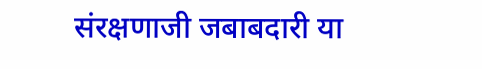संरक्षणाजी जबाबदारी या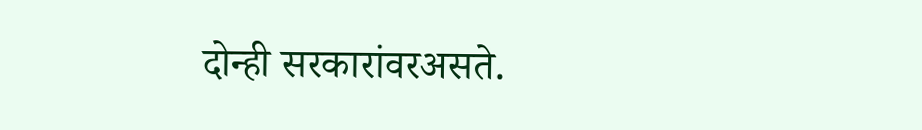दोन्ही सरकारांवरअसते.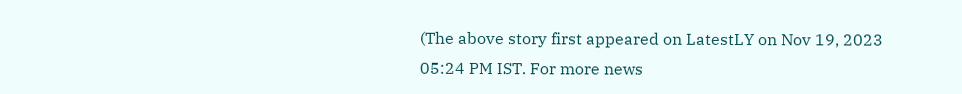(The above story first appeared on LatestLY on Nov 19, 2023 05:24 PM IST. For more news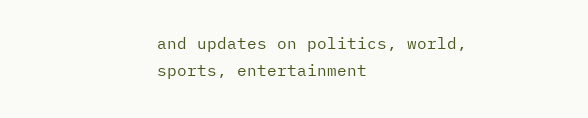and updates on politics, world, sports, entertainment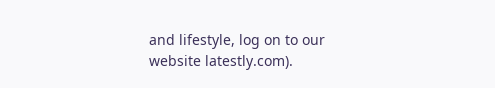and lifestyle, log on to our website latestly.com).